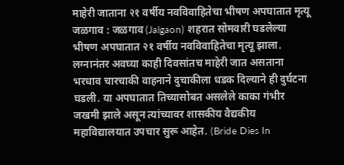माहेरी जाताना २१ वर्षीय नवविवाहितेचा भीषण अपघातात मृत्यू
जळगाव : जळगाव (Jalgaon) शहरात सोमवारी घडलेल्या भीषण अपघातात २१ वर्षीय नवविवाहितेचा मृत्यू झाला. लग्नानंतर अवघ्या काही दिवसांतच माहेरी जात असताना भरधाव चारचाकी वाहनाने दुचाकीला धडक दिल्याने ही दुर्घटना घडली. या अपघातात तिच्यासोबत असलेले काका गंभीर जखमी झाले असून त्यांच्यावर शासकीय वैद्यकीय महाविद्यालयात उपचार सुरू आहेत. (Bride Dies In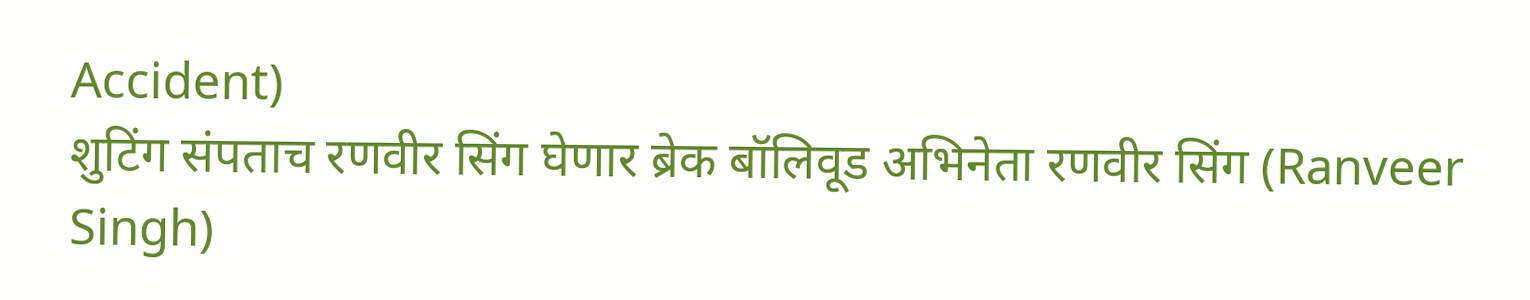Accident)
शुटिंग संपताच रणवीर सिंग घेणार ब्रेक बॉलिवूड अभिनेता रणवीर सिंग (Ranveer Singh)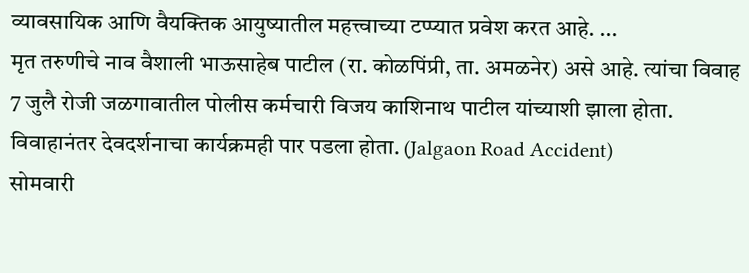व्यावसायिक आणि वैयक्तिक आयुष्यातील महत्त्वाच्या टप्प्यात प्रवेश करत आहे. ...
मृत तरुणीचे नाव वैशाली भाऊसाहेब पाटील (रा. कोळपिंप्री, ता. अमळनेर) असे आहे. त्यांचा विवाह 7 जुलै रोजी जळगावातील पोलीस कर्मचारी विजय काशिनाथ पाटील यांच्याशी झाला होता. विवाहानंतर देवदर्शनाचा कार्यक्रमही पार पडला होता. (Jalgaon Road Accident)
सोमवारी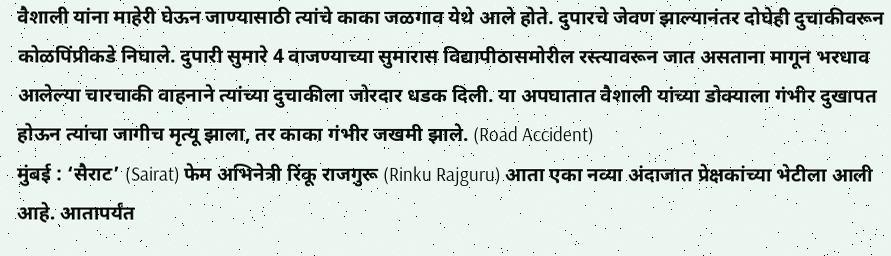वैशाली यांना माहेरी घेऊन जाण्यासाठी त्यांचे काका जळगाव येथे आले होते. दुपारचे जेवण झाल्यानंतर दोघेही दुचाकीवरून कोळपिंप्रीकडे निघाले. दुपारी सुमारे 4 वाजण्याच्या सुमारास विद्यापीठासमोरील रस्त्यावरून जात असताना मागून भरधाव आलेल्या चारचाकी वाहनाने त्यांच्या दुचाकीला जोरदार धडक दिली. या अपघातात वैशाली यांच्या डोक्याला गंभीर दुखापत होऊन त्यांचा जागीच मृत्यू झाला, तर काका गंभीर जखमी झाले. (Road Accident)
मुंबई : ‘सैराट’ (Sairat) फेम अभिनेत्री रिंकू राजगुरू (Rinku Rajguru) आता एका नव्या अंदाजात प्रेक्षकांच्या भेटीला आली आहे. आतापर्यंत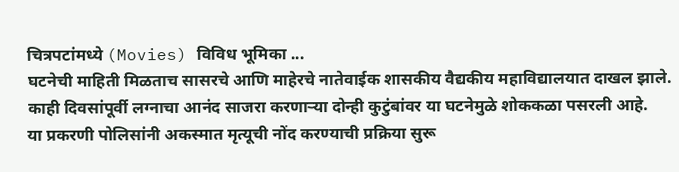चित्रपटांमध्ये (Movies) विविध भूमिका ...
घटनेची माहिती मिळताच सासरचे आणि माहेरचे नातेवाईक शासकीय वैद्यकीय महाविद्यालयात दाखल झाले. काही दिवसांपूर्वी लग्नाचा आनंद साजरा करणाऱ्या दोन्ही कुटुंबांवर या घटनेमुळे शोककळा पसरली आहे.
या प्रकरणी पोलिसांनी अकस्मात मृत्यूची नोंद करण्याची प्रक्रिया सुरू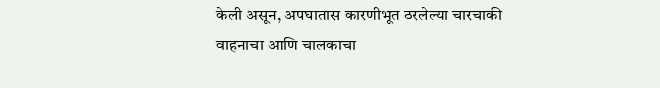केली असून, अपघातास कारणीभूत ठरलेल्या चारचाकी वाहनाचा आणि चालकाचा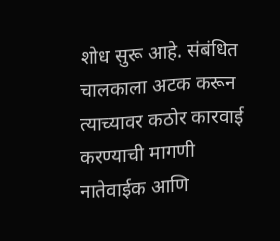शोध सुरू आहे. संबंधित चालकाला अटक करून त्याच्यावर कठोर कारवाई करण्याची मागणी नातेवाईक आणि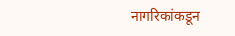नागरिकांकडून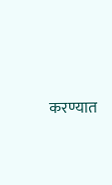करण्यात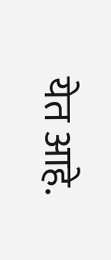येत आहे.